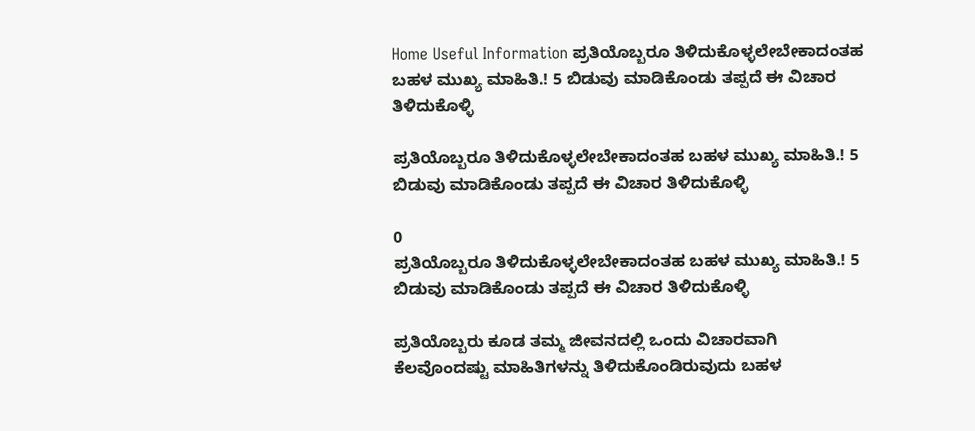Home Useful Information ಪ್ರತಿಯೊಬ್ಬರೂ ತಿಳಿದುಕೊಳ್ಳಲೇಬೇಕಾದಂತಹ ಬಹಳ ಮುಖ್ಯ ಮಾಹಿತಿ.! 5 ಬಿಡುವು ಮಾಡಿಕೊಂಡು ತಪ್ಪದೆ ಈ ವಿಚಾರ ತಿಳಿದುಕೊಳ್ಳಿ

ಪ್ರತಿಯೊಬ್ಬರೂ ತಿಳಿದುಕೊಳ್ಳಲೇಬೇಕಾದಂತಹ ಬಹಳ ಮುಖ್ಯ ಮಾಹಿತಿ.! 5 ಬಿಡುವು ಮಾಡಿಕೊಂಡು ತಪ್ಪದೆ ಈ ವಿಚಾರ ತಿಳಿದುಕೊಳ್ಳಿ

0
ಪ್ರತಿಯೊಬ್ಬರೂ ತಿಳಿದುಕೊಳ್ಳಲೇಬೇಕಾದಂತಹ ಬಹಳ ಮುಖ್ಯ ಮಾಹಿತಿ.! 5 ಬಿಡುವು ಮಾಡಿಕೊಂಡು ತಪ್ಪದೆ ಈ ವಿಚಾರ ತಿಳಿದುಕೊಳ್ಳಿ

ಪ್ರತಿಯೊಬ್ಬರು ಕೂಡ ತಮ್ಮ ಜೀವನದಲ್ಲಿ ಒಂದು ವಿಚಾರವಾಗಿ ಕೆಲವೊಂದಷ್ಟು ಮಾಹಿತಿಗಳನ್ನು ತಿಳಿದುಕೊಂಡಿರುವುದು ಬಹಳ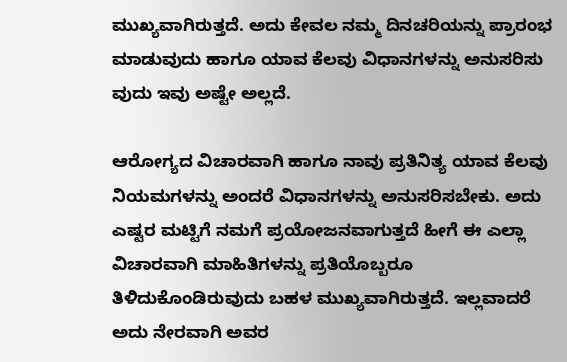ಮುಖ್ಯವಾಗಿರುತ್ತದೆ. ಅದು ಕೇವಲ ನಮ್ಮ ದಿನಚರಿಯನ್ನು ಪ್ರಾರಂಭ ಮಾಡುವುದು ಹಾಗೂ ಯಾವ ಕೆಲವು ವಿಧಾನಗಳನ್ನು ಅನುಸರಿಸು ವುದು ಇವು ಅಷ್ಟೇ ಅಲ್ಲದೆ.

ಆರೋಗ್ಯದ ವಿಚಾರವಾಗಿ ಹಾಗೂ ನಾವು ಪ್ರತಿನಿತ್ಯ ಯಾವ ಕೆಲವು ನಿಯಮಗಳನ್ನು ಅಂದರೆ ವಿಧಾನಗಳನ್ನು ಅನುಸರಿಸಬೇಕು. ಅದು ಎಷ್ಟರ ಮಟ್ಟಿಗೆ ನಮಗೆ ಪ್ರಯೋಜನವಾಗುತ್ತದೆ ಹೀಗೆ ಈ ಎಲ್ಲಾ ವಿಚಾರವಾಗಿ ಮಾಹಿತಿಗಳನ್ನು ಪ್ರತಿಯೊಬ್ಬರೂ ತಿಳಿದುಕೊಂಡಿರುವುದು ಬಹಳ ಮುಖ್ಯವಾಗಿರುತ್ತದೆ. ಇಲ್ಲವಾದರೆ ಅದು ನೇರವಾಗಿ ಅವರ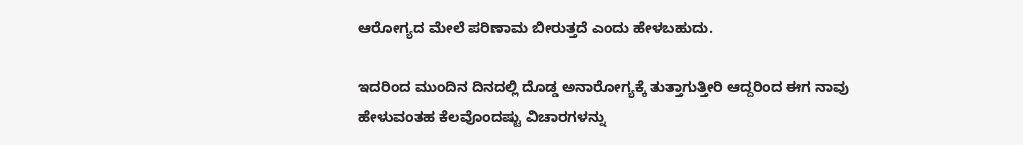ಆರೋಗ್ಯದ ಮೇಲೆ ಪರಿಣಾಮ ಬೀರುತ್ತದೆ ಎಂದು ಹೇಳಬಹುದು.

ಇದರಿಂದ ಮುಂದಿನ ದಿನದಲ್ಲಿ ದೊಡ್ಡ ಅನಾರೋಗ್ಯಕ್ಕೆ ತುತ್ತಾಗುತ್ತೀರಿ ಆದ್ದರಿಂದ ಈಗ ನಾವು ಹೇಳುವಂತಹ ಕೆಲವೊಂದಷ್ಟು ವಿಚಾರಗಳನ್ನು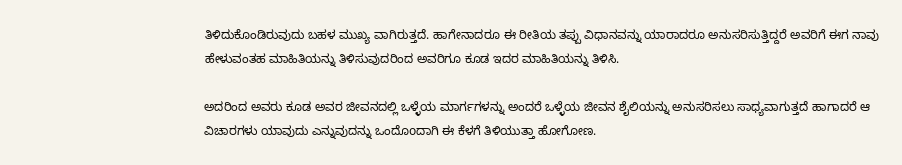ತಿಳಿದುಕೊಂಡಿರುವುದು ಬಹಳ ಮುಖ್ಯ ವಾಗಿರುತ್ತದೆ. ಹಾಗೇನಾದರೂ ಈ ರೀತಿಯ ತಪ್ಪು ವಿಧಾನವನ್ನು ಯಾರಾದರೂ ಅನುಸರಿಸುತ್ತಿದ್ದರೆ ಅವರಿಗೆ ಈಗ ನಾವು ಹೇಳುವಂತಹ ಮಾಹಿತಿಯನ್ನು ತಿಳಿಸುವುದರಿಂದ ಅವರಿಗೂ ಕೂಡ ಇದರ ಮಾಹಿತಿಯನ್ನು ತಿಳಿಸಿ.

ಅದರಿಂದ ಅವರು ಕೂಡ ಅವರ ಜೀವನದಲ್ಲಿ ಒಳ್ಳೆಯ ಮಾರ್ಗಗಳನ್ನು ಅಂದರೆ ಒಳ್ಳೆಯ ಜೀವನ ಶೈಲಿಯನ್ನು ಅನುಸರಿಸಲು ಸಾಧ್ಯವಾಗುತ್ತದೆ ಹಾಗಾದರೆ ಆ ವಿಚಾರಗಳು ಯಾವುದು ಎನ್ನುವುದನ್ನು ಒಂದೊoದಾಗಿ ಈ ಕೆಳಗೆ ತಿಳಿಯುತ್ತಾ ಹೋಗೋಣ.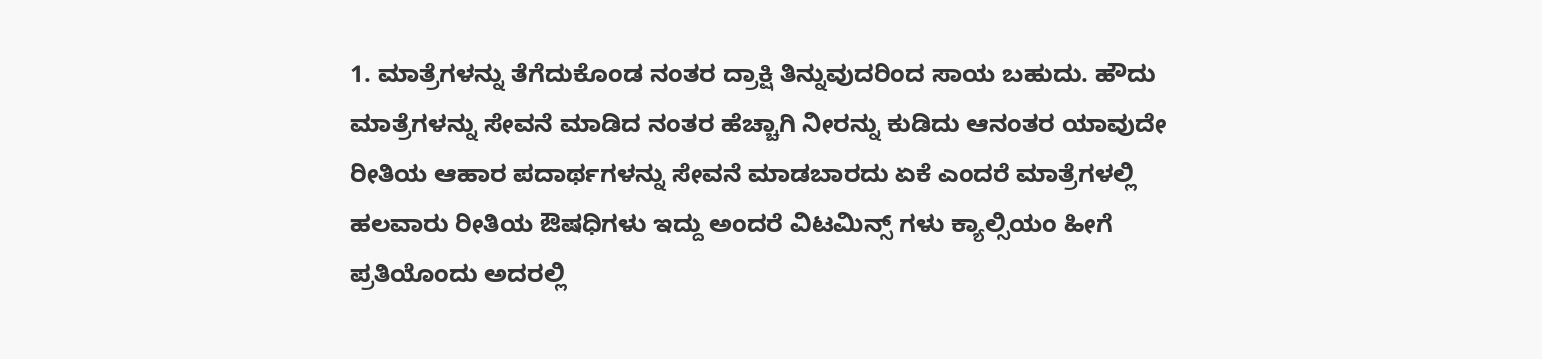1. ಮಾತ್ರೆಗಳನ್ನು ತೆಗೆದುಕೊಂಡ ನಂತರ ದ್ರಾಕ್ಷಿ ತಿನ್ನುವುದರಿಂದ ಸಾಯ ಬಹುದು. ಹೌದು ಮಾತ್ರೆಗಳನ್ನು ಸೇವನೆ ಮಾಡಿದ ನಂತರ ಹೆಚ್ಚಾಗಿ ನೀರನ್ನು ಕುಡಿದು ಆನಂತರ ಯಾವುದೇ ರೀತಿಯ ಆಹಾರ ಪದಾರ್ಥಗಳನ್ನು ಸೇವನೆ ಮಾಡಬಾರದು ಏಕೆ ಎಂದರೆ ಮಾತ್ರೆಗಳಲ್ಲಿ ಹಲವಾರು ರೀತಿಯ ಔಷಧಿಗಳು ಇದ್ದು ಅಂದರೆ ವಿಟಮಿನ್ಸ್ ಗಳು ಕ್ಯಾಲ್ಸಿಯಂ ಹೀಗೆ ಪ್ರತಿಯೊಂದು ಅದರಲ್ಲಿ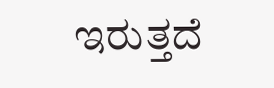ಇರುತ್ತದೆ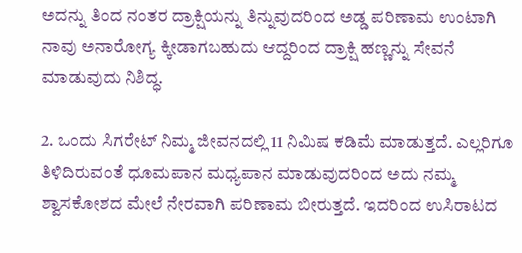ಅದನ್ನು ತಿಂದ ನಂತರ ದ್ರಾಕ್ಷಿಯನ್ನು ತಿನ್ನುವುದರಿಂದ ಅಡ್ಡ ಪರಿಣಾಮ ಉಂಟಾಗಿ ನಾವು ಅನಾರೋಗ್ಯ ಕ್ಕೀಡಾಗಬಹುದು ಆದ್ದರಿಂದ ದ್ರಾಕ್ಷಿ ಹಣ್ಣನ್ನು ಸೇವನೆ ಮಾಡುವುದು ನಿಶಿದ್ಧ.

2. ಒಂದು ಸಿಗರೇಟ್ ನಿಮ್ಮ ಜೀವನದಲ್ಲಿ 11 ನಿಮಿಷ ಕಡಿಮೆ ಮಾಡುತ್ತದೆ. ಎಲ್ಲರಿಗೂ ತಿಳಿದಿರುವಂತೆ ಧೂಮಪಾನ ಮಧ್ಯಪಾನ ಮಾಡುವುದರಿಂದ ಅದು ನಮ್ಮ ಶ್ವಾಸಕೋಶದ ಮೇಲೆ ನೇರವಾಗಿ ಪರಿಣಾಮ ಬೀರುತ್ತದೆ. ಇದರಿಂದ ಉಸಿರಾಟದ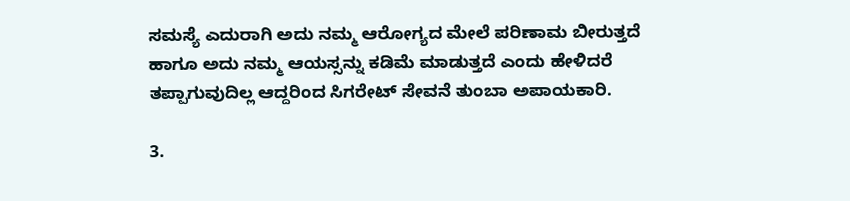ಸಮಸ್ಯೆ ಎದುರಾಗಿ ಅದು ನಮ್ಮ ಆರೋಗ್ಯದ ಮೇಲೆ ಪರಿಣಾಮ ಬೀರುತ್ತದೆ ಹಾಗೂ ಅದು ನಮ್ಮ ಆಯಸ್ಸನ್ನು ಕಡಿಮೆ ಮಾಡುತ್ತದೆ ಎಂದು ಹೇಳಿದರೆ ತಪ್ಪಾಗುವುದಿಲ್ಲ ಆದ್ದರಿಂದ ಸಿಗರೇಟ್ ಸೇವನೆ ತುಂಬಾ ಅಪಾಯಕಾರಿ.

3.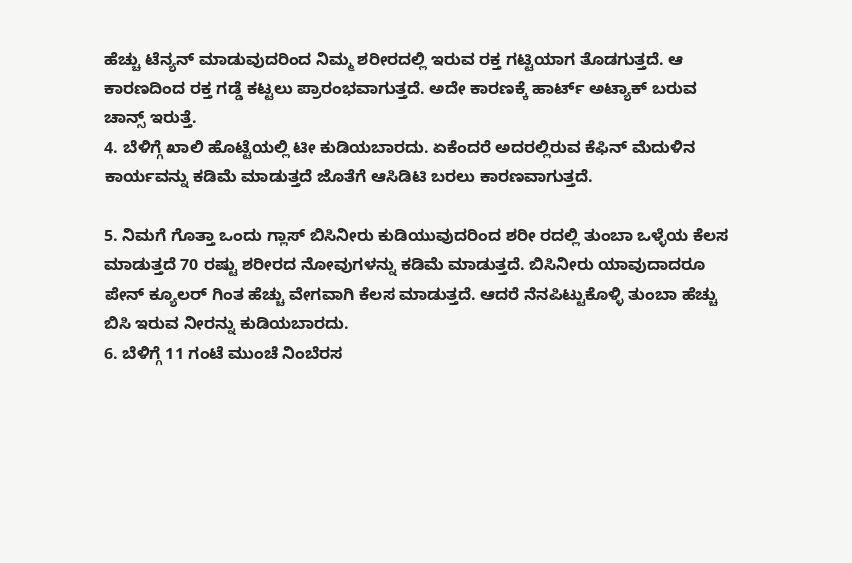ಹೆಚ್ಚು ಟೆನ್ಯನ್ ಮಾಡುವುದರಿಂದ ನಿಮ್ಮ ಶರೀರದಲ್ಲಿ ಇರುವ ರಕ್ತ ಗಟ್ಟಿಯಾಗ ತೊಡಗುತ್ತದೆ. ಆ ಕಾರಣದಿಂದ ರಕ್ತ ಗಡ್ಡೆ ಕಟ್ಟಲು ಪ್ರಾರಂಭವಾಗುತ್ತದೆ. ಅದೇ ಕಾರಣಕ್ಕೆ ಹಾರ್ಟ್ ಅಟ್ಯಾಕ್ ಬರುವ ಚಾನ್ಸ್ ಇರುತ್ತೆ.
4. ಬೆಳಿಗ್ಗೆ ಖಾಲಿ ಹೊಟ್ಟೆಯಲ್ಲಿ ಟೀ ಕುಡಿಯಬಾರದು. ಏಕೆಂದರೆ ಅದರಲ್ಲಿರುವ ಕೆಫಿನ್ ಮೆದುಳಿನ ಕಾರ್ಯವನ್ನು ಕಡಿಮೆ ಮಾಡುತ್ತದೆ ಜೊತೆಗೆ ಆಸಿಡಿಟಿ ಬರಲು ಕಾರಣವಾಗುತ್ತದೆ.

5. ನಿಮಗೆ ಗೊತ್ತಾ ಒಂದು ಗ್ಲಾಸ್ ಬಿಸಿನೀರು ಕುಡಿಯುವುದರಿಂದ ಶರೀ ರದಲ್ಲಿ ತುಂಬಾ ಒಳ್ಳೆಯ ಕೆಲಸ ಮಾಡುತ್ತದೆ 70 ರಷ್ಟು ಶರೀರದ ನೋವುಗಳನ್ನು ಕಡಿಮೆ ಮಾಡುತ್ತದೆ. ಬಿಸಿನೀರು ಯಾವುದಾದರೂ ಪೇನ್ ಕ್ಯೂಲರ್ ಗಿಂತ ಹೆಚ್ಚು ವೇಗವಾಗಿ ಕೆಲಸ ಮಾಡುತ್ತದೆ. ಆದರೆ ನೆನಪಿಟ್ಟುಕೊಳ್ಳಿ ತುಂಬಾ ಹೆಚ್ಚು ಬಿಸಿ ಇರುವ ನೀರನ್ನು ಕುಡಿಯಬಾರದು.
6. ಬೆಳಿಗ್ಗೆ 11 ಗಂಟೆ ಮುಂಚೆ ನಿಂಬೆರಸ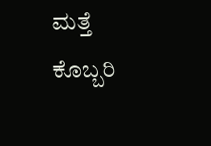ಮತ್ತೆ ಕೊಬ್ಬರಿ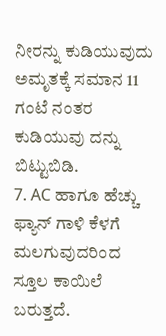ನೀರನ್ನು ಕುಡಿಯುವುದು ಅಮೃತಕ್ಕೆ ಸಮಾನ 11 ಗಂಟೆ ನಂತರ ಕುಡಿಯುವು ದನ್ನು ಬಿಟ್ಟುಬಿಡಿ.
7. AC ಹಾಗೂ ಹೆಚ್ಚು ಫ್ಯಾನ್ ಗಾಳಿ ಕೆಳಗೆ ಮಲಗುವುದರಿಂದ ಸ್ತೂಲ ಕಾಯಿಲೆ ಬರುತ್ತದೆ.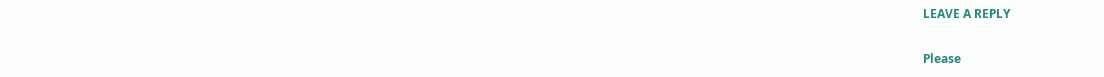LEAVE A REPLY

Please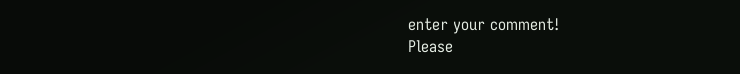enter your comment!
Please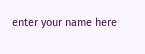enter your name here